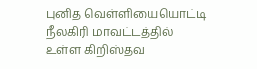புனித வெள்ளியையொட்டி நீலகிரி மாவட்டத்தில் உள்ள கிறிஸ்தவ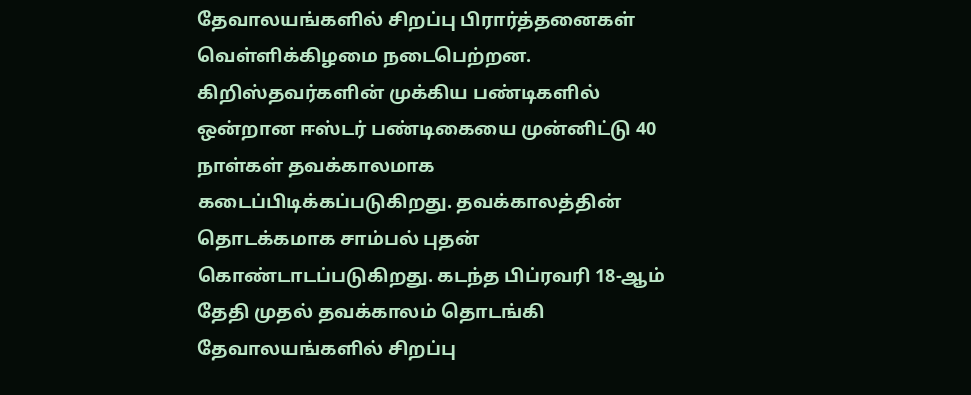தேவாலயங்களில் சிறப்பு பிரார்த்தனைகள் வெள்ளிக்கிழமை நடைபெற்றன.
கிறிஸ்தவர்களின் முக்கிய பண்டிகளில் ஒன்றான ஈஸ்டர் பண்டிகையை முன்னிட்டு 40 நாள்கள் தவக்காலமாக கடைப்பிடிக்கப்படுகிறது. தவக்காலத்தின் தொடக்கமாக சாம்பல் புதன் கொண்டாடப்படுகிறது. கடந்த பிப்ரவரி 18-ஆம் தேதி முதல் தவக்காலம் தொடங்கி தேவாலயங்களில் சிறப்பு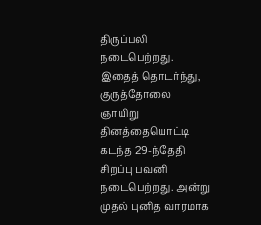திருப்பலி நடைபெற்றது.
இதைத் தொடர்ந்து, குருத்தோலை ஞாயிறு தினத்தையொட்டி கடந்த 29-ந்தேதி சிறப்பு பவனி நடைபெற்றது. அன்று முதல் புனித வாரமாக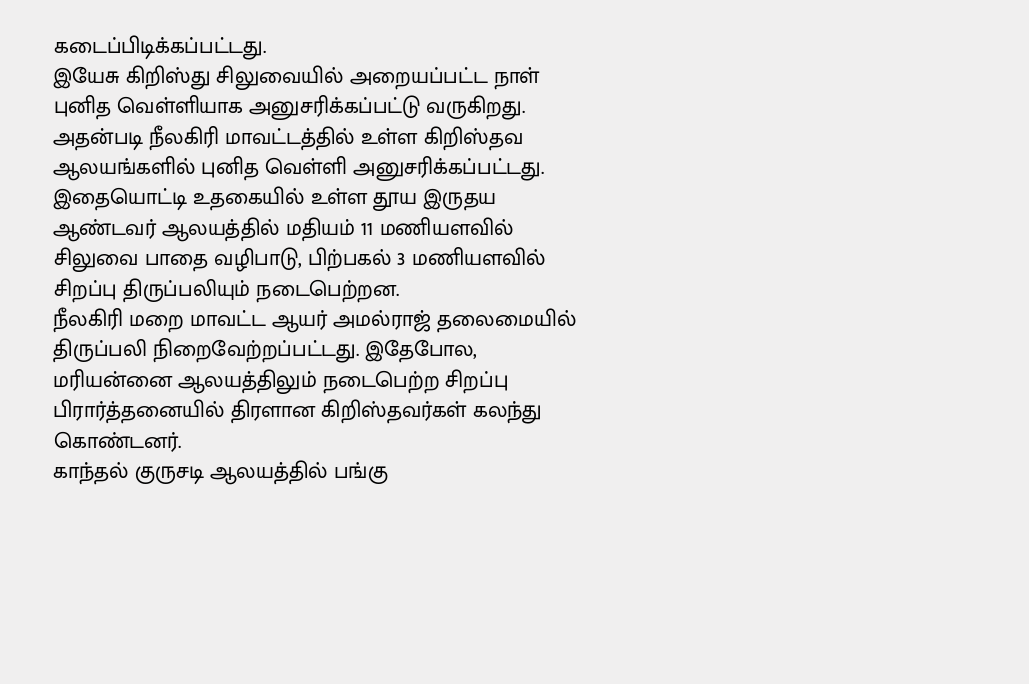கடைப்பிடிக்கப்பட்டது.
இயேசு கிறிஸ்து சிலுவையில் அறையப்பட்ட நாள் புனித வெள்ளியாக அனுசரிக்கப்பட்டு வருகிறது. அதன்படி நீலகிரி மாவட்டத்தில் உள்ள கிறிஸ்தவ ஆலயங்களில் புனித வெள்ளி அனுசரிக்கப்பட்டது.
இதையொட்டி உதகையில் உள்ள தூய இருதய ஆண்டவர் ஆலயத்தில் மதியம் 11 மணியளவில் சிலுவை பாதை வழிபாடு, பிற்பகல் 3 மணியளவில் சிறப்பு திருப்பலியும் நடைபெற்றன.
நீலகிரி மறை மாவட்ட ஆயர் அமல்ராஜ் தலைமையில் திருப்பலி நிறைவேற்றப்பட்டது. இதேபோல, மரியன்னை ஆலயத்திலும் நடைபெற்ற சிறப்பு பிரார்த்தனையில் திரளான கிறிஸ்தவர்கள் கலந்து கொண்டனர்.
காந்தல் குருசடி ஆலயத்தில் பங்கு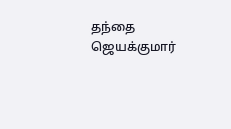தந்தை ஜெயக்குமார்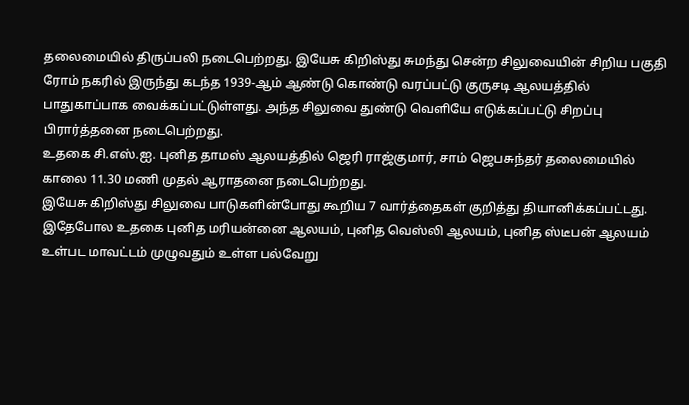தலைமையில் திருப்பலி நடைபெற்றது. இயேசு கிறிஸ்து சுமந்து சென்ற சிலுவையின் சிறிய பகுதி ரோம் நகரில் இருந்து கடந்த 1939-ஆம் ஆண்டு கொண்டு வரப்பட்டு குருசடி ஆலயத்தில் பாதுகாப்பாக வைக்கப்பட்டுள்ளது. அந்த சிலுவை துண்டு வெளியே எடுக்கப்பட்டு சிறப்பு பிரார்த்தனை நடைபெற்றது.
உதகை சி.எஸ்.ஐ. புனித தாமஸ் ஆலயத்தில் ஜெரி ராஜ்குமார், சாம் ஜெபசுந்தர் தலைமையில் காலை 11.30 மணி முதல் ஆராதனை நடைபெற்றது.
இயேசு கிறிஸ்து சிலுவை பாடுகளின்போது கூறிய 7 வார்த்தைகள் குறித்து தியானிக்கப்பட்டது. இதேபோல உதகை புனித மரியன்னை ஆலயம், புனித வெஸ்லி ஆலயம், புனித ஸ்டீபன் ஆலயம் உள்பட மாவட்டம் முழுவதும் உள்ள பல்வேறு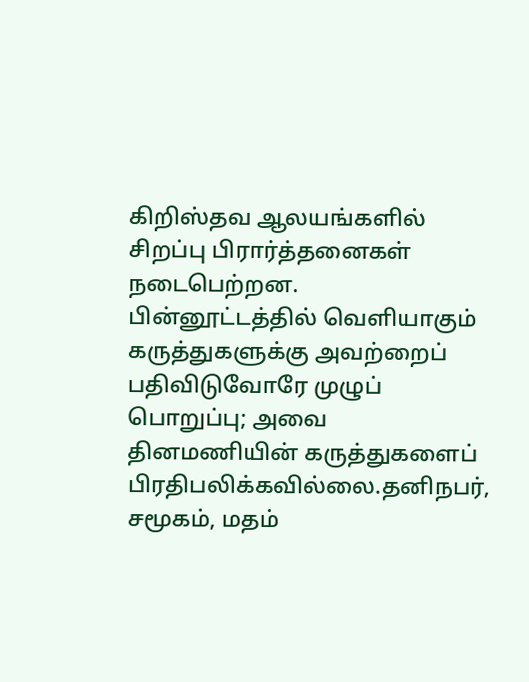கிறிஸ்தவ ஆலயங்களில் சிறப்பு பிரார்த்தனைகள் நடைபெற்றன.
பின்னூட்டத்தில் வெளியாகும் கருத்துகளுக்கு அவற்றைப் பதிவிடுவோரே முழுப் பொறுப்பு; அவை தினமணியின் கருத்துகளைப் பிரதிபலிக்கவில்லை.தனிநபர், சமூகம், மதம்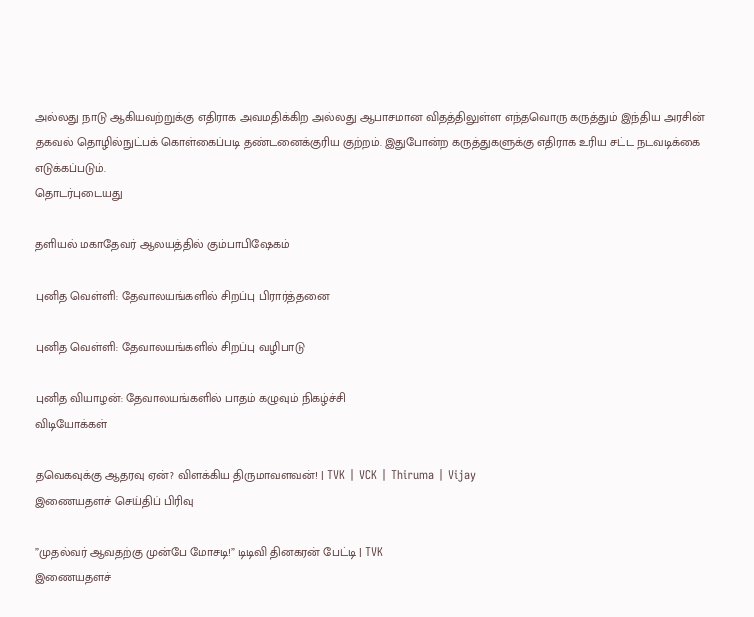அல்லது நாடு ஆகியவற்றுக்கு எதிராக அவமதிக்கிற அல்லது ஆபாசமான விதத்திலுள்ள எந்தவொரு கருத்தும் இந்திய அரசின் தகவல் தொழில்நுட்பக் கொள்கைப்படி தண்டனைக்குரிய குற்றம். இதுபோன்ற கருத்துகளுக்கு எதிராக உரிய சட்ட நடவடிக்கை எடுக்கப்படும்.
தொடர்புடையது

தளியல் மகாதேவர் ஆலயத்தில் கும்பாபிஷேகம்

புனித வெள்ளி: தேவாலயங்களில் சிறப்பு பிரார்த்தனை

புனித வெள்ளி: தேவாலயங்களில் சிறப்பு வழிபாடு

புனித வியாழன்: தேவாலயங்களில் பாதம் கழுவும் நிகழ்ச்சி
விடியோக்கள்

தவெகவுக்கு ஆதரவு ஏன்? விளக்கிய திருமாவளவன்! | TVK | VCK | Thiruma | Vijay
இணையதளச் செய்திப் பிரிவு

”முதல்வர் ஆவதற்கு முன்பே மோசடி!” டிடிவி தினகரன் பேட்டி | TVK
இணையதளச்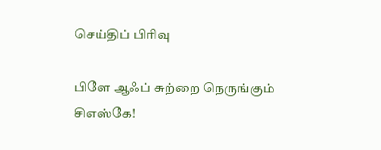செய்திப் பிரிவு

பிளே ஆஃப் சுற்றை நெருங்கும் சிஎஸ்கே!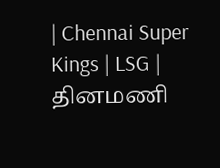| Chennai Super Kings | LSG |
தினமணி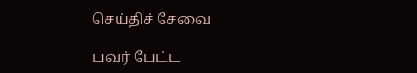செய்திச் சேவை

பவர் பேட்ட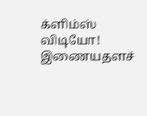க்ளிம்ஸ் விடியோ!
இணையதளச்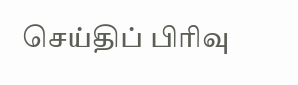செய்திப் பிரிவு